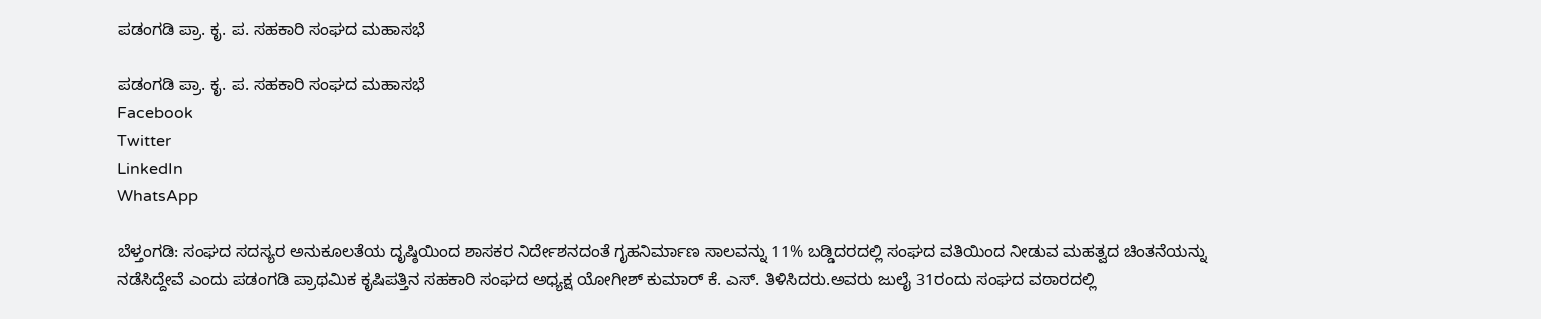ಪಡಂಗಡಿ ಪ್ರಾ. ಕೃ. ಪ. ಸಹಕಾರಿ ಸಂಘದ ಮಹಾಸಭೆ

ಪಡಂಗಡಿ ಪ್ರಾ. ಕೃ. ಪ. ಸಹಕಾರಿ ಸಂಘದ ಮಹಾಸಭೆ
Facebook
Twitter
LinkedIn
WhatsApp

ಬೆಳ್ತಂಗಡಿ: ಸಂಘದ ಸದಸ್ಯರ ಅನುಕೂಲತೆಯ ದೃಷ್ಠಿಯಿಂದ ಶಾಸಕರ ನಿರ್ದೇಶನದಂತೆ ಗೃಹನಿರ್ಮಾಣ ಸಾಲವನ್ನು 11% ಬಡ್ಡಿದರದಲ್ಲಿ ಸಂಘದ ವತಿಯಿಂದ ನೀಡುವ ಮಹತ್ವದ ಚಿಂತನೆಯನ್ನು ನಡೆಸಿದ್ದೇವೆ ಎಂದು ಪಡಂಗಡಿ ಪ್ರಾಥಮಿಕ ಕೃಷಿಪತ್ತಿನ ಸಹಕಾರಿ ಸಂಘದ ಅಧ್ಯಕ್ಷ ಯೋಗೀಶ್ ಕುಮಾರ್ ಕೆ. ಎಸ್. ತಿಳಿಸಿದರು.ಅವರು ಜುಲೈ 31ರಂದು ಸಂಘದ ವಠಾರದಲ್ಲಿ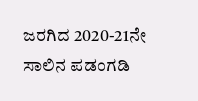ಜರಗಿದ 2020-21ನೇ ಸಾಲಿನ ಪಡಂಗಡಿ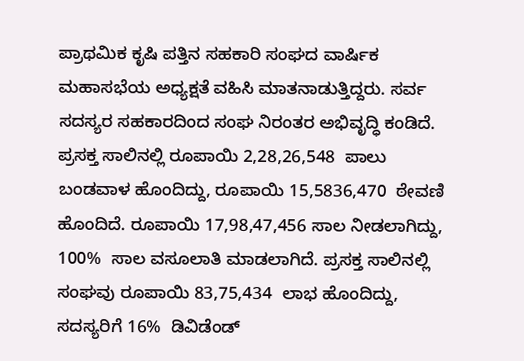ಪ್ರಾಥಮಿಕ ಕೃಷಿ ಪತ್ತಿನ ಸಹಕಾರಿ ಸಂಘದ ವಾರ್ಷಿಕ ಮಹಾಸಭೆಯ ಅಧ್ಯಕ್ಷತೆ ವಹಿಸಿ ಮಾತನಾಡುತ್ತಿದ್ದರು. ಸರ್ವ ಸದಸ್ಯರ ಸಹಕಾರದಿಂದ ಸಂಘ ನಿರಂತರ ಅಭಿವೃದ್ಧಿ ಕಂಡಿದೆ. ಪ್ರಸಕ್ತ ಸಾಲಿನಲ್ಲಿ ರೂಪಾಯಿ 2,28,26,548  ಪಾಲು ಬಂಡವಾಳ ಹೊಂದಿದ್ದು, ರೂಪಾಯಿ 15,5836,470  ಠೇವಣಿ ಹೊಂದಿದೆ. ರೂಪಾಯಿ 17,98,47,456 ಸಾಲ ನೀಡಲಾಗಿದ್ದು, 100%  ಸಾಲ ವಸೂಲಾತಿ ಮಾಡಲಾಗಿದೆ. ಪ್ರಸಕ್ತ ಸಾಲಿನಲ್ಲಿ ಸಂಘವು ರೂಪಾಯಿ 83,75,434  ಲಾಭ ಹೊಂದಿದ್ದು, ಸದಸ್ಯರಿಗೆ 16%  ಡಿವಿಡೆಂಡ್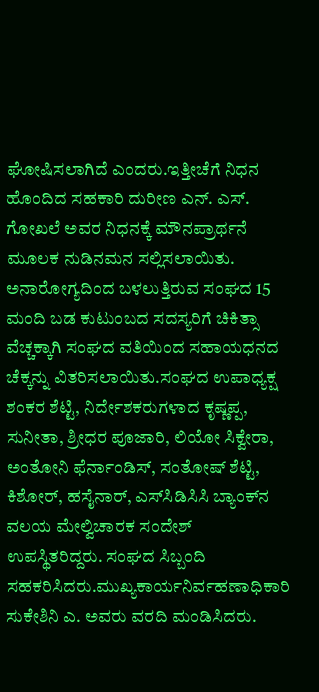ಘೋಷಿಸಲಾಗಿದೆ ಎಂದರು.ಇತ್ತೀಚೆಗೆ ನಿಧನ ಹೊಂದಿದ ಸಹಕಾರಿ ದುರೀಣ ಎನ್. ಎಸ್. ಗೋಖಲೆ ಅವರ ನಿಧನಕ್ಕೆ ಮೌನಪ್ರಾರ್ಥನೆ ಮೂಲಕ ನುಡಿನಮನ ಸಲ್ಲಿಸಲಾಯಿತು. ಅನಾರೋಗ್ಯದಿಂದ ಬಳಲುತ್ತಿರುವ ಸಂಘದ 15  ಮಂದಿ ಬಡ ಕುಟುಂಬದ ಸದಸ್ಯರಿಗೆ ಚಿಕಿತ್ಸಾ ವೆಚ್ಚಕ್ಕಾಗಿ ಸಂಘದ ವತಿಯಿಂದ ಸಹಾಯಧನದ ಚೆಕ್ಕನ್ನು ವಿತರಿಸಲಾಯಿತು.ಸಂಘದ ಉಪಾಧ್ಯಕ್ಷ ಶಂಕರ ಶೆಟ್ಟಿ, ನಿರ್ದೇಶಕರುಗಳಾದ ಕೃಷ್ಣಪ್ಪ, ಸುನೀತಾ, ಶ್ರೀಧರ ಪೂಜಾರಿ, ಲಿಯೋ ಸಿಕ್ವೇರಾ, ಅಂತೋನಿ ಫೆರ್ನಾಂಡಿಸ್, ಸಂತೋಷ್ ಶೆಟ್ಟಿ, ಕಿಶೋರ್, ಹಸೈನಾರ್, ಎಸ್‌ಸಿಡಿಸಿಸಿ ಬ್ಯಾಂಕ್‌ನ ವಲಯ ಮೇಲ್ವಿಚಾರಕ ಸಂದೇಶ್ ಉಪಸ್ಥಿತರಿದ್ದರು. ಸಂಘದ ಸಿಬ್ಬಂದಿ ಸಹಕರಿಸಿದರು.ಮುಖ್ಯಕಾರ್ಯನಿರ್ವಹಣಾಧಿಕಾರಿ ಸುಕೇಶಿನಿ ಎ. ಅವರು ವರದಿ ಮಂಡಿಸಿದರು.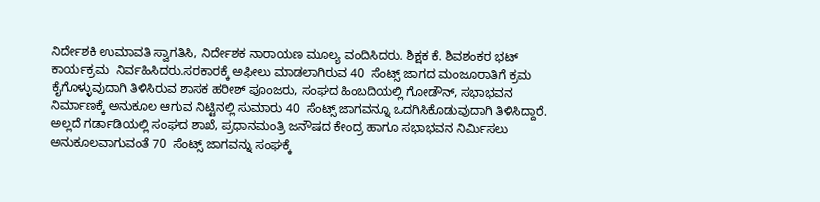ನಿರ್ದೇಶಕಿ ಉಮಾವತಿ ಸ್ವಾಗತಿಸಿ, ನಿರ್ದೇಶಕ ನಾರಾಯಣ ಮೂಲ್ಯ ವಂದಿಸಿದರು. ಶಿಕ್ಷಕ ಕೆ. ಶಿವಶಂಕರ ಭಟ್ ಕಾರ್ಯಕ್ರಮ  ನಿರ್ವಹಿಸಿದರು.ಸರಕಾರಕ್ಕೆ ಅಫೀಲು ಮಾಡಲಾಗಿರುವ 40  ಸೆಂಟ್ಸ್ ಜಾಗದ ಮಂಜೂರಾತಿಗೆ ಕ್ರಮ ಕೈಗೊಳ್ಳುವುದಾಗಿ ತಿಳಿಸಿರುವ ಶಾಸಕ ಹರೀಶ್ ಪೂಂಜರು, ಸಂಘದ ಹಿಂಬದಿಯಲ್ಲಿ ಗೋಡೌನ್, ಸಭಾಭವನ ನಿರ್ಮಾಣಕ್ಕೆ ಅನುಕೂಲ ಆಗುವ ನಿಟ್ಟಿನಲ್ಲಿ ಸುಮಾರು 40  ಸೆಂಟ್ಸ್ ಜಾಗವನ್ನೂ ಒದಗಿಸಿಕೊಡುವುದಾಗಿ ತಿಳಿಸಿದ್ದಾರೆ. ಅಲ್ಲದೆ ಗರ್ಡಾಡಿಯಲ್ಲಿ ಸಂಘದ ಶಾಖೆ, ಪ್ರಧಾನಮಂತ್ರಿ ಜನೌಷದ ಕೇಂದ್ರ ಹಾಗೂ ಸಭಾಭವನ ನಿರ್ಮಿಸಲು ಅನುಕೂಲವಾಗುವಂತೆ 70  ಸೆಂಟ್ಸ್ ಜಾಗವನ್ನು ಸಂಘಕ್ಕೆ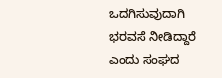ಒದಗಿಸುವುದಾಗಿ ಭರವಸೆ ನೀಡಿದ್ದಾರೆ ಎಂದು ಸಂಘದ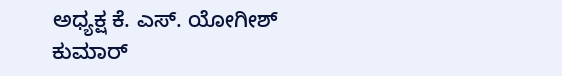ಅಧ್ಯಕ್ಷ ಕೆ. ಎಸ್. ಯೋಗೀಶ್ ಕುಮಾರ್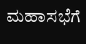ಮಹಾಸಭೆಗೆ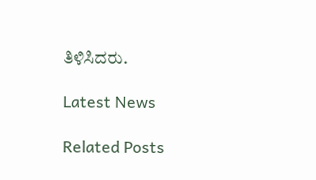ತಿಳಿಸಿದರು.

Latest News

Related Posts